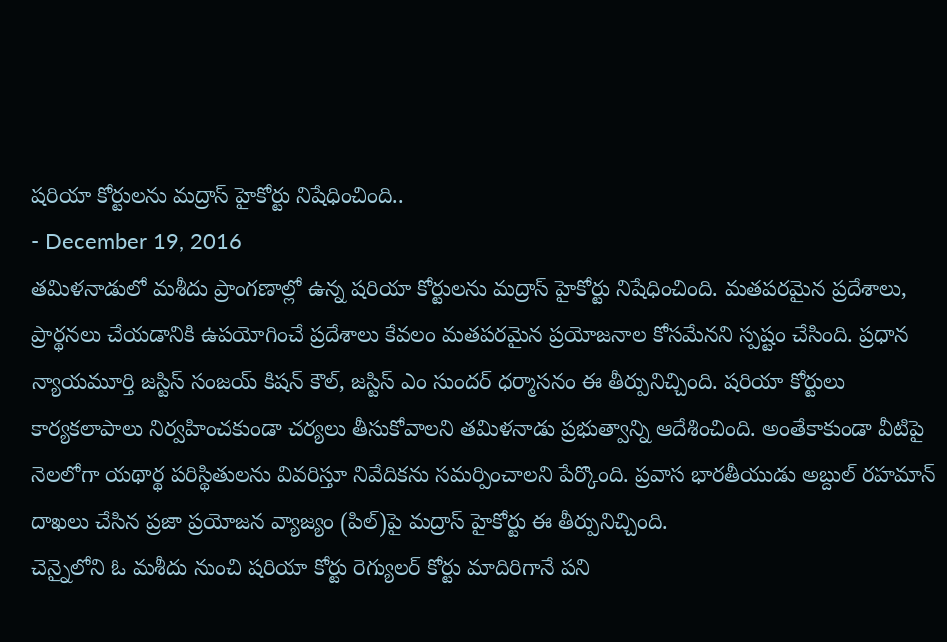షరియా కోర్టులను మద్రాస్ హైకోర్టు నిషేధించింది..
- December 19, 2016
తమిళనాడులో మశీదు ప్రాంగణాల్లో ఉన్న షరియా కోర్టులను మద్రాస్ హైకోర్టు నిషేధించింది. మతపరమైన ప్రదేశాలు, ప్రార్థనలు చేయడానికి ఉపయోగించే ప్రదేశాలు కేవలం మతపరమైన ప్రయోజనాల కోసమేనని స్పష్టం చేసింది. ప్రధాన న్యాయమూర్తి జస్టిస్ సంజయ్ కిషన్ కౌల్, జస్టిస్ ఎం సుందర్ ధర్మాసనం ఈ తీర్పునిచ్చింది. షరియా కోర్టులు కార్యకలాపాలు నిర్వహించకుండా చర్యలు తీసుకోవాలని తమిళనాడు ప్రభుత్వాన్ని ఆదేశించింది. అంతేకాకుండా వీటిపై నెలలోగా యథార్థ పరిస్థితులను వివరిస్తూ నివేదికను సమర్పించాలని పేర్కొంది. ప్రవాస భారతీయుడు అబ్దుల్ రహమాన్ దాఖలు చేసిన ప్రజా ప్రయోజన వ్యాజ్యం (పిల్)పై మద్రాస్ హైకోర్టు ఈ తీర్పునిచ్చింది.
చెన్నైలోని ఓ మశీదు నుంచి షరియా కోర్టు రెగ్యులర్ కోర్టు మాదిరిగానే పని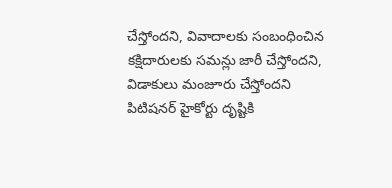చేస్తోందని, వివాదాలకు సంబంధించిన కక్షిదారులకు సమన్లు జారీ చేస్తోందని, విడాకులు మంజూరు చేస్తోందని పిటిషనర్ హైకోర్టు దృష్టికి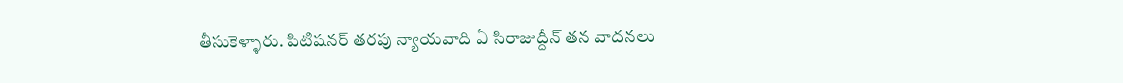తీసుకెళ్ళారు. పిటిషనర్ తరపు న్యాయవాది ఏ సిరాజుద్దీన్ తన వాదనలు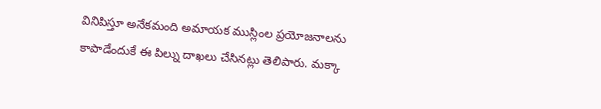వినిపిస్తూ అనేకమంది అమాయక ముస్లింల ప్రయోజనాలను కాపాడేందుకే ఈ పిల్ను దాఖలు చేసినట్లు తెలిపారు. మక్కా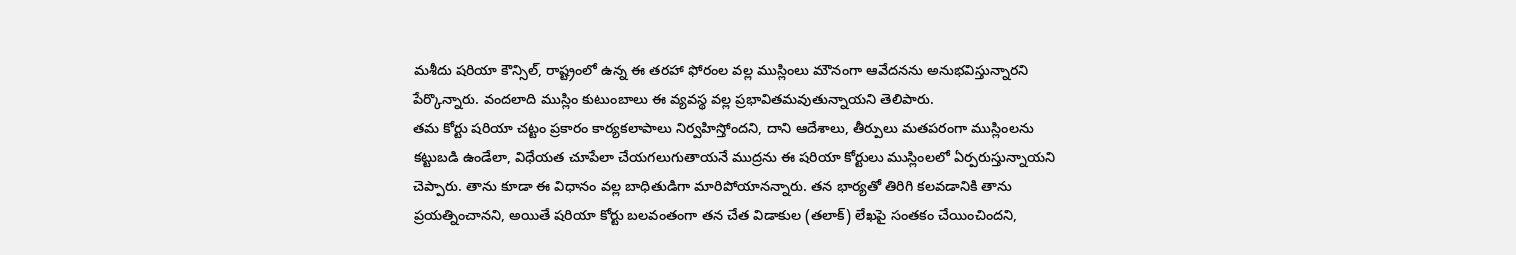మశీదు షరియా కౌన్సిల్, రాష్ట్రంలో ఉన్న ఈ తరహా ఫోరంల వల్ల ముస్లింలు మౌనంగా ఆవేదనను అనుభవిస్తున్నారని పేర్కొన్నారు. వందలాది ముస్లిం కుటుంబాలు ఈ వ్యవస్థ వల్ల ప్రభావితమవుతున్నాయని తెలిపారు.
తమ కోర్టు షరియా చట్టం ప్రకారం కార్యకలాపాలు నిర్వహిస్తోందని, దాని ఆదేశాలు, తీర్పులు మతపరంగా ముస్లింలను కట్టుబడి ఉండేలా, విధేయత చూపేలా చేయగలుగుతాయనే ముద్రను ఈ షరియా కోర్టులు ముస్లింలలో ఏర్పరుస్తున్నాయని చెప్పారు. తాను కూడా ఈ విధానం వల్ల బాధితుడిగా మారిపోయానన్నారు. తన భార్యతో తిరిగి కలవడానికి తాను ప్రయత్నించానని, అయితే షరియా కోర్టు బలవంతంగా తన చేత విడాకుల (తలాక్) లేఖపై సంతకం చేయించిందని,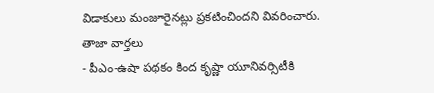విడాకులు మంజూరైనట్లు ప్రకటించిందని వివరించారు.
తాజా వార్తలు
- పీఎం-ఉషా పథకం కింద కృష్ణా యూనివర్సిటీకి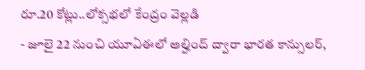రూ.20 కోట్లు..లోక్సభలో కేంద్రం వెల్లడి
- జూలై 22 నుంచి యూఏఈలో అల్హింద్ ద్వారా భారత కాన్సులర్,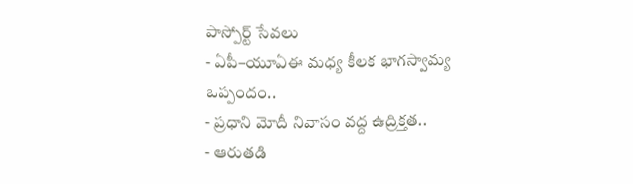పాస్పోర్ట్ సేవలు
- ఏపీ–యూఏఈ మధ్య కీలక భాగస్వామ్య ఒప్పందం..
- ప్రధాని మోదీ నివాసం వద్ద ఉద్రిక్తత..
- ఆరుతడి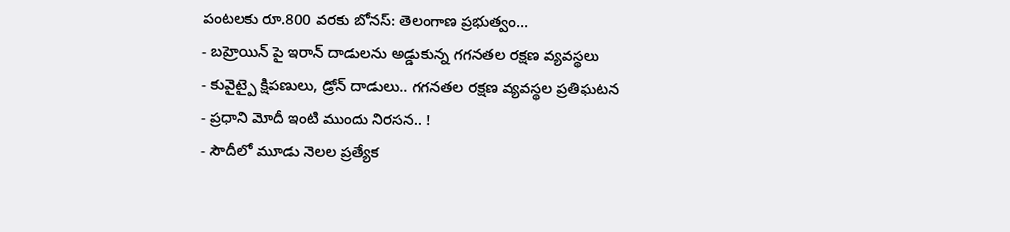పంటలకు రూ.800 వరకు బోనస్: తెలంగాణ ప్రభుత్వం...
- బహ్రెయిన్ పై ఇరాన్ దాడులను అడ్డుకున్న గగనతల రక్షణ వ్యవస్థలు
- కువైట్పై క్షిపణులు, డ్రోన్ దాడులు.. గగనతల రక్షణ వ్యవస్థల ప్రతిఘటన
- ప్రధాని మోదీ ఇంటి ముందు నిరసన.. !
- సౌదీలో మూడు నెలల ప్రత్యేక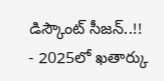డిస్కౌంట్ సీజన్..!!
- 2025లో ఖతార్కు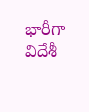భారీగా విదేశీ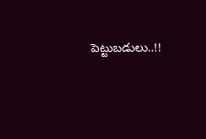పెట్టుబడులు..!!